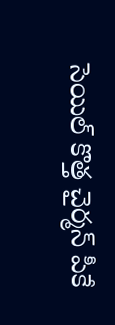సెయిల్ కొత్త చైర్మన్ పీకే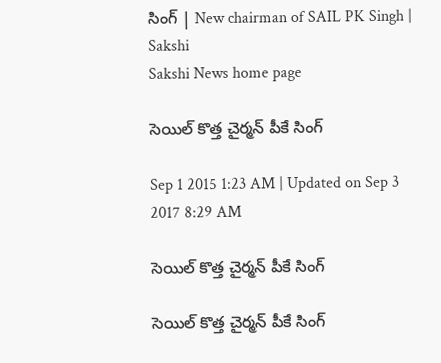సింగ్ | New chairman of SAIL PK Singh | Sakshi
Sakshi News home page

సెయిల్ కొత్త చైర్మన్ పీకే సింగ్

Sep 1 2015 1:23 AM | Updated on Sep 3 2017 8:29 AM

సెయిల్ కొత్త చైర్మన్ పీకే సింగ్

సెయిల్ కొత్త చైర్మన్ పీకే సింగ్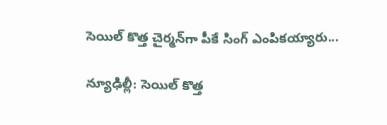సెయిల్ కొత్త చైర్మన్‌గా పీకే సింగ్ ఎంపికయ్యారు...

న్యూఢిల్లీ: సెయిల్ కొత్త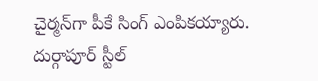చైర్మన్‌గా పీకే సింగ్ ఎంపికయ్యారు. దుర్గాపూర్ స్టీల్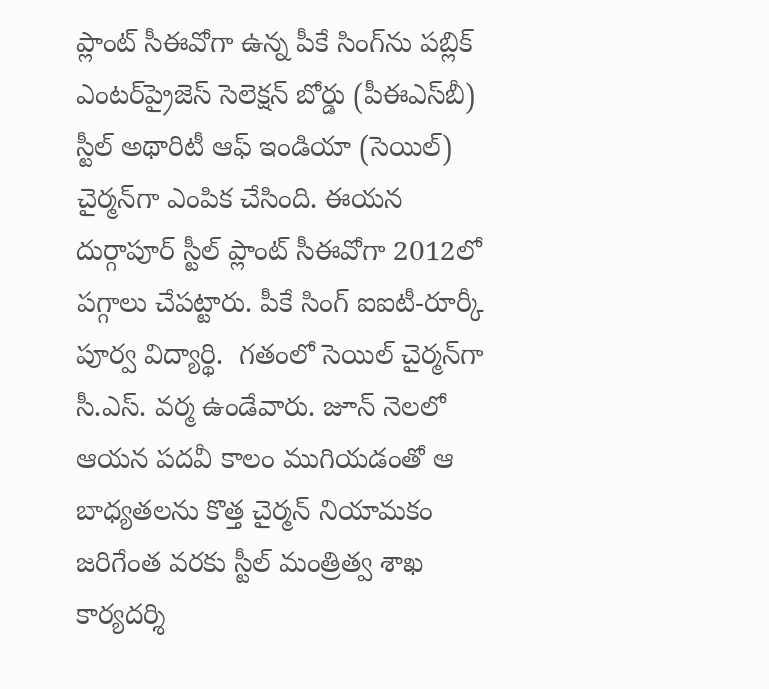ప్లాంట్ సీఈవోగా ఉన్న పీకే సింగ్‌ను పబ్లిక్ ఎంటర్‌ప్రైజెస్ సెలెక్షన్ బోర్డు (పీఈఎస్‌బీ) స్టీల్ అథారిటీ ఆఫ్ ఇండియా (సెయిల్) చైర్మన్‌గా ఎంపిక చేసింది. ఈయన దుర్గాపూర్ స్టీల్ ప్లాంట్ సీఈవోగా 2012లో పగ్గాలు చేపట్టారు. పీకే సింగ్ ఐఐటీ-రూర్కీ పూర్వ విద్యార్థి.  గతంలో సెయిల్ చైర్మన్‌గా సీ.ఎస్. వర్మ ఉండేవారు. జూన్ నెలలో ఆయన పదవీ కాలం ముగియడంతో ఆ బాధ్యతలను కొత్త చైర్మన్ నియామకం జరిగేంత వరకు స్టీల్ మంత్రిత్వ శాఖ కార్యదర్శి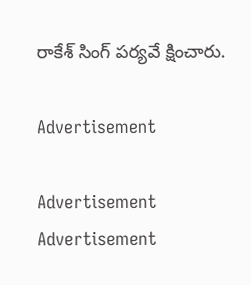రాకేశ్ సింగ్ పర్యవే క్షించారు.

Advertisement

Advertisement
Advertisement